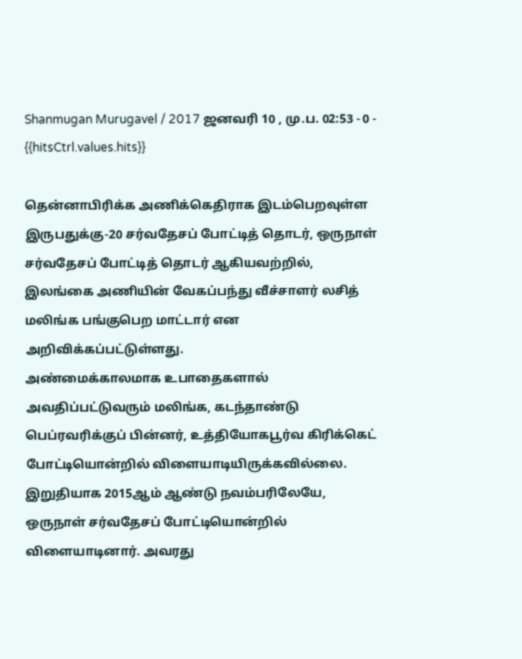Shanmugan Murugavel / 2017 ஜனவரி 10 , மு.ப. 02:53 - 0 - {{hitsCtrl.values.hits}}

தென்னாபிரிக்க அணிக்கெதிராக இடம்பெறவுள்ள இருபதுக்கு-20 சர்வதேசப் போட்டித் தொடர், ஒருநாள் சர்வதேசப் போட்டித் தொடர் ஆகியவற்றில், இலங்கை அணியின் வேகப்பந்து வீச்சாளர் லசித் மலிங்க பங்குபெற மாட்டார் என அறிவிக்கப்பட்டுள்ளது.
அண்மைக்காலமாக உபாதைகளால் அவதிப்பட்டுவரும் மலிங்க, கடந்தாண்டு பெப்ரவரிக்குப் பின்னர், உத்தியோகபூர்வ கிரிக்கெட் போட்டியொன்றில் விளையாடியிருக்கவில்லை. இறுதியாக 2015ஆம் ஆண்டு நவம்பரிலேயே, ஒருநாள் சர்வதேசப் போட்டியொன்றில் விளையாடினார். அவரது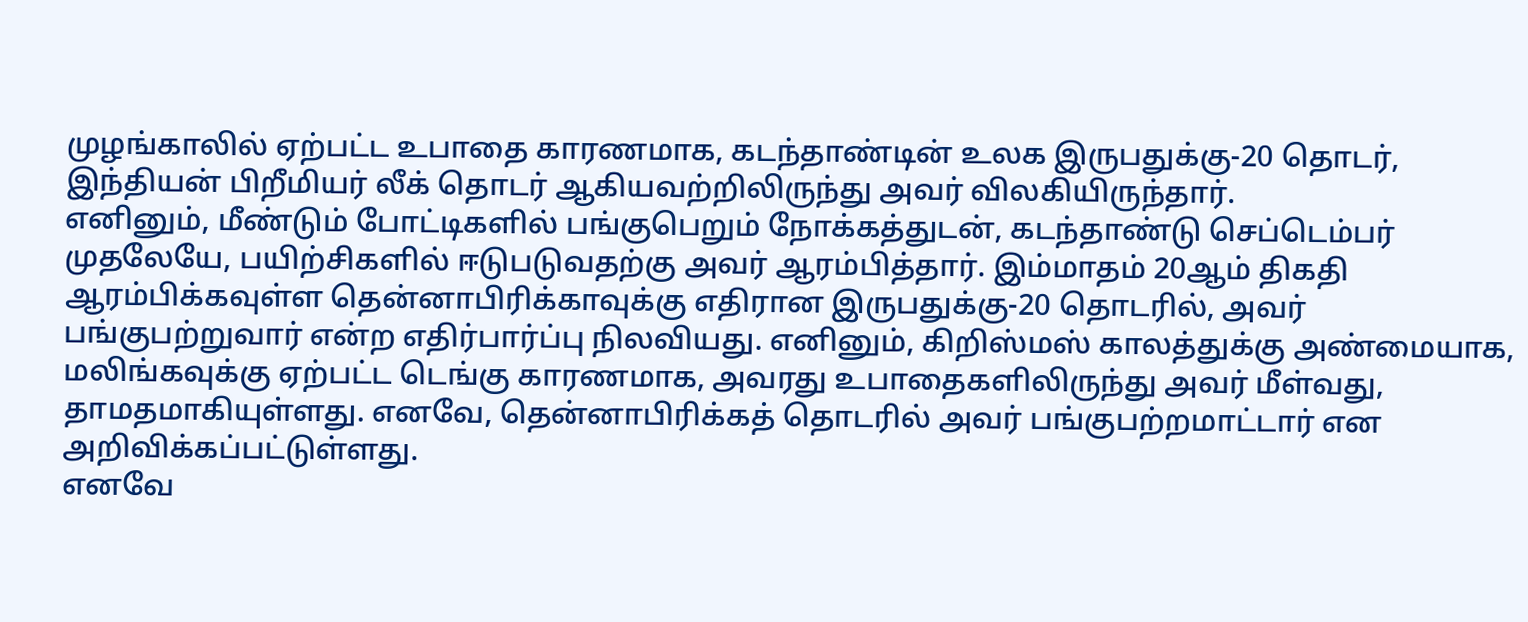முழங்காலில் ஏற்பட்ட உபாதை காரணமாக, கடந்தாண்டின் உலக இருபதுக்கு-20 தொடர், இந்தியன் பிறீமியர் லீக் தொடர் ஆகியவற்றிலிருந்து அவர் விலகியிருந்தார்.
எனினும், மீண்டும் போட்டிகளில் பங்குபெறும் நோக்கத்துடன், கடந்தாண்டு செப்டெம்பர் முதலேயே, பயிற்சிகளில் ஈடுபடுவதற்கு அவர் ஆரம்பித்தார். இம்மாதம் 20ஆம் திகதி ஆரம்பிக்கவுள்ள தென்னாபிரிக்காவுக்கு எதிரான இருபதுக்கு-20 தொடரில், அவர் பங்குபற்றுவார் என்ற எதிர்பார்ப்பு நிலவியது. எனினும், கிறிஸ்மஸ் காலத்துக்கு அண்மையாக, மலிங்கவுக்கு ஏற்பட்ட டெங்கு காரணமாக, அவரது உபாதைகளிலிருந்து அவர் மீள்வது, தாமதமாகியுள்ளது. எனவே, தென்னாபிரிக்கத் தொடரில் அவர் பங்குபற்றமாட்டார் என அறிவிக்கப்பட்டுள்ளது.
எனவே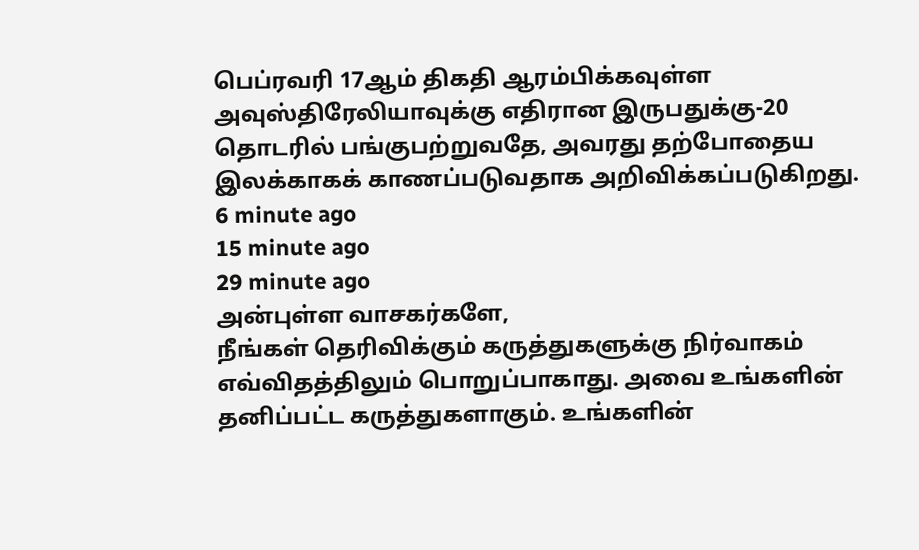பெப்ரவரி 17ஆம் திகதி ஆரம்பிக்கவுள்ள அவுஸ்திரேலியாவுக்கு எதிரான இருபதுக்கு-20 தொடரில் பங்குபற்றுவதே, அவரது தற்போதைய இலக்காகக் காணப்படுவதாக அறிவிக்கப்படுகிறது.
6 minute ago
15 minute ago
29 minute ago
அன்புள்ள வாசகர்களே,
நீங்கள் தெரிவிக்கும் கருத்துகளுக்கு நிர்வாகம் எவ்விதத்திலும் பொறுப்பாகாது. அவை உங்களின் தனிப்பட்ட கருத்துகளாகும். உங்களின்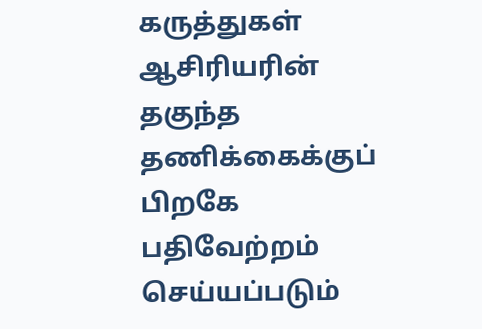கருத்துகள் ஆசிரியரின் தகுந்த தணிக்கைக்குப் பிறகே பதிவேற்றம் செய்யப்படும்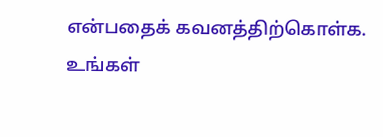என்பதைக் கவனத்திற்கொள்க. உங்கள்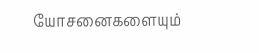யோசனைகளையும்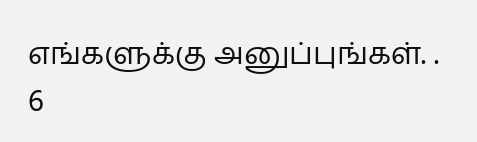எங்களுக்கு அனுப்புங்கள். .
6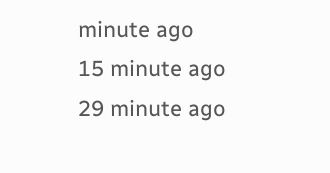minute ago
15 minute ago
29 minute ago